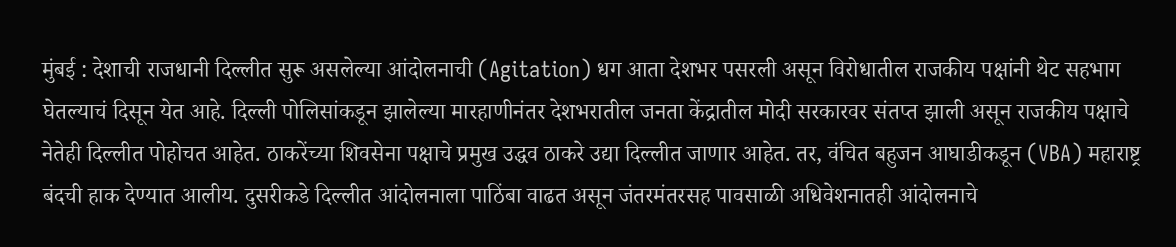मुंबई : देशाची राजधानी दिल्लीत सुरू असलेल्या आंदोलनाची (Agitation) धग आता देशभर पसरली असून विरोधातील राजकीय पक्षांनी थेट सहभाग घेतल्याचं दिसून येत आहे. दिल्ली पोलिसांकडून झालेल्या मारहाणीनंतर देशभरातील जनता केंद्रातील मोदी सरकारवर संतप्त झाली असून राजकीय पक्षाचे नेतेही दिल्लीत पोहोचत आहेत. ठाकरेंच्या शिवसेना पक्षाचे प्रमुख उद्धव ठाकरे उद्या दिल्लीत जाणार आहेत. तर, वंचित बहुजन आघाडीकडून (VBA) महाराष्ट्र बंदची हाक देण्यात आलीय. दुसरीकडे दिल्लीत आंदोलनाला पाठिंबा वाढत असून जंतरमंतरसह पावसाळी अधिवेशनातही आंदोलनाचे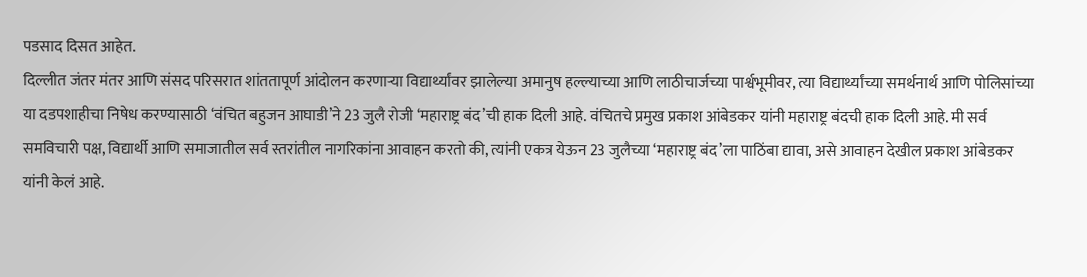पडसाद दिसत आहेत.
दिल्लीत जंतर मंतर आणि संसद परिसरात शांततापूर्ण आंदोलन करणाऱ्या विद्यार्थ्यांवर झालेल्या अमानुष हल्ल्याच्या आणि लाठीचार्जच्या पार्श्वभूमीवर, त्या विद्यार्थ्यांच्या समर्थनार्थ आणि पोलिसांच्या या दडपशाहीचा निषेध करण्यासाठी ‘वंचित बहुजन आघाडी’ने 23 जुलै रोजी ‘महाराष्ट्र बंद’ची हाक दिली आहे. वंचितचे प्रमुख प्रकाश आंबेडकर यांनी महाराष्ट्र बंदची हाक दिली आहे. मी सर्व समविचारी पक्ष, विद्यार्थी आणि समाजातील सर्व स्तरांतील नागरिकांना आवाहन करतो की, त्यांनी एकत्र येऊन 23 जुलैच्या ‘महाराष्ट्र बंद’ला पाठिंबा द्यावा, असे आवाहन देखील प्रकाश आंबेडकर यांनी केलं आहे.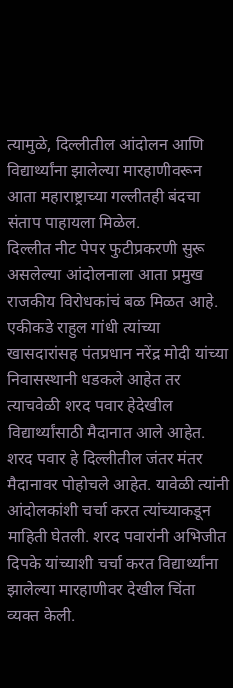त्यामुळे, दिल्लीतील आंदोलन आणि विद्यार्थ्यांना झालेल्या मारहाणीवरून आता महाराष्ट्राच्या गल्लीतही बंदचा संताप पाहायला मिळेल.
दिल्लीत नीट पेपर फुटीप्रकरणी सुरू असलेल्या आंदोलनाला आता प्रमुख राजकीय विरोधकांचं बळ मिळत आहे. एकीकडे राहुल गांधी त्यांच्या खासदारांसह पंतप्रधान नरेंद्र मोदी यांच्या निवासस्थानी धडकले आहेत तर त्याचवेळी शरद पवार हेदेखील विद्यार्थ्यांसाठी मैदानात आले आहेत. शरद पवार हे दिल्लीतील जंतर मंतर मैदानावर पोहोचले आहेत. यावेळी त्यांनी आंदोलकांशी चर्चा करत त्यांच्याकडून माहिती घेतली. शरद पवारांनी अभिजीत दिपके यांच्याशी चर्चा करत विद्यार्थ्यांना झालेल्या मारहाणीवर देखील चिंता व्यक्त केली.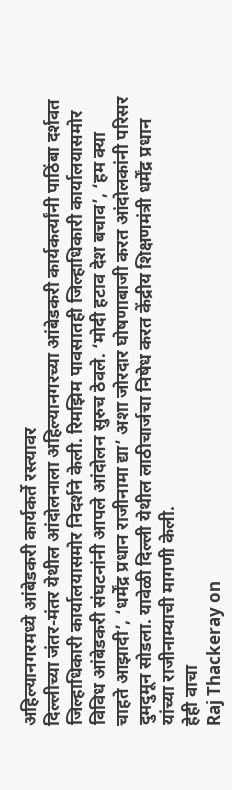अहिल्यानगरमध्ये आंबेडकरी कार्यकर्ते रस्त्यावर
दिल्लीच्या जंतर-मंतर येथील आंदोलनाला अहिल्यानगरच्या आंबेडकरी कार्यकर्त्यांनी पाठिंबा दर्शवत जिल्हाधिकारी कार्यालयासमोर निदर्शने केली. रिमझिम पावसातही जिल्हाधिकारी कार्यालयासमोर विविध आंबेडकरी संघटनांनी आपले आंदोलन सुरुच ठेवले. ‘मोदी हटाव देश बचाव’, ‘हम क्या चाहते आझादी’, ‘धर्मेंद्र प्रधान राजीनामा द्या’ अशा जोरदार घोषणाबाजी करत आंदोलकांनी परिसर दुमदुमून सोडला. यावेळी दिल्ली येथील लाठीचार्जचा निषेध करत केंद्रीय शिक्षणमंत्री धर्मेंद्र प्रधान यांच्या राजीनाम्याची मागणी केली.
हेही वाचा
Raj Thackeray on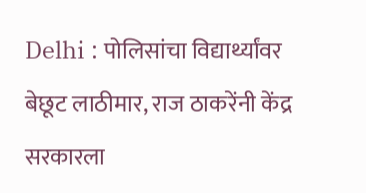Delhi : पोलिसांचा विद्यार्थ्यांवर बेछूट लाठीमार, राज ठाकरेंनी केंद्र सरकारला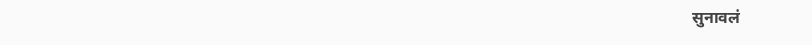सुनावलं